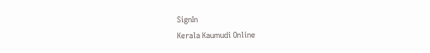SignIn
Kerala Kaumudi Online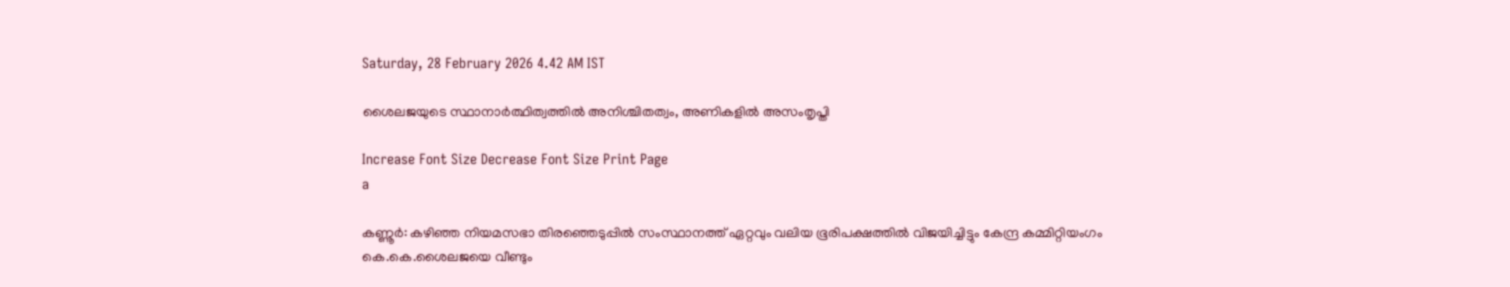Saturday, 28 February 2026 4.42 AM IST

ശൈലജയുടെ സ്ഥാനാർത്ഥിത്വത്തിൽ അനിശ്ചിതത്വം, അണികളിൽ അസംതൃപ്തി

Increase Font Size Decrease Font Size Print Page
a

കണ്ണൂർ: കഴിഞ്ഞ നിയമസഭാ തിരഞ്ഞെടുപ്പിൽ സംസ്ഥാനത്ത് ഏറ്റവും വലിയ ഭൂരിപക്ഷത്തിൽ വിജയിച്ചിട്ടും കേന്ദ്ര കമ്മിറ്റിയംഗം കെ.കെ.ശൈലജയെ വീണ്ടും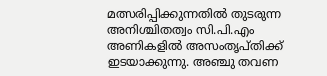മത്സരിപ്പിക്കുന്നതിൽ തുടരുന്ന അനിശ്ചിതത്വം സി.പി.എം അണികളിൽ അസംതൃപ്തിക്ക് ഇടയാക്കുന്നു. അഞ്ചു തവണ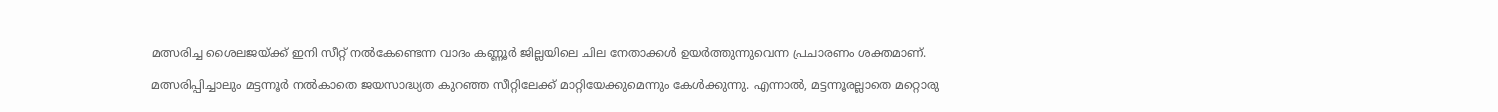മത്സരിച്ച ശൈലജയ്ക്ക് ഇനി സീറ്റ് നൽകേണ്ടെന്ന വാദം കണ്ണൂർ ജില്ലയിലെ ചില നേതാക്കൾ ഉയർത്തുന്നുവെന്ന പ്രചാരണം ശക്തമാണ്.

മത്സരിപ്പിച്ചാലും മട്ടന്നൂർ നൽകാതെ ജയസാദ്ധ്യത കുറഞ്ഞ സീറ്റിലേക്ക് മാറ്റിയേക്കുമെന്നും കേൾക്കുന്നു. എന്നാൽ, മട്ടന്നൂരല്ലാതെ മറ്റൊരു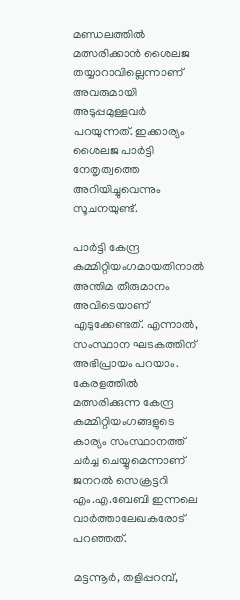മണ്ഡലത്തിൽ മത്സരിക്കാൻ ശൈലജ തയ്യാറാവില്ലെന്നാണ് അവരുമായി അടുപ്പമുള്ളവർ പറയുന്നത്. ഇക്കാര്യം ശൈലജ പാർട്ടി നേതൃത്വത്തെ അറിയിച്ചുവെന്നും സൂചനയുണ്ട്.

പാർട്ടി കേന്ദ്ര കമ്മിറ്റിയംഗമായതിനാൽ അന്തിമ തീരുമാനം അവിടെയാണ് എടുക്കേണ്ടത്. എന്നാൽ, സംസ്ഥാന ഘടകത്തിന് അഭിപ്രായം പറയാം. കേരളത്തിൽ മത്സരിക്കുന്ന കേന്ദ്ര കമ്മിറ്റിയംഗങ്ങളുടെ കാര്യം സംസ്ഥാനത്ത് ചർച്ച ചെയ്യുമെന്നാണ് ജനറൽ സെക്രട്ടറി എം.എ.ബേബി ഇന്നലെ വാർത്താലേഖകരോട് പറഞ്ഞത്.

മട്ടന്നൂർ, തളിപ്പറമ്പ്,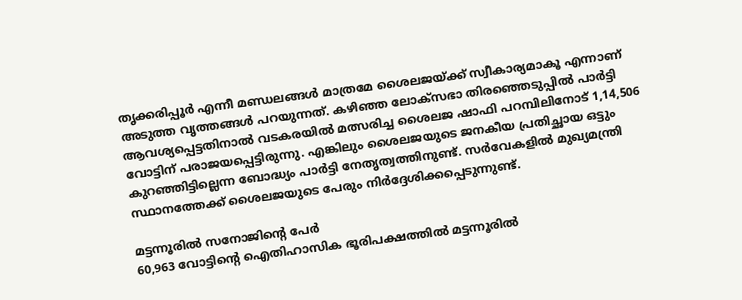തൃക്കരിപ്പൂർ എന്നീ മണ്ഡലങ്ങൾ മാത്രമേ ശൈലജയ്ക്ക് സ്വീകാര്യമാകൂ എന്നാണ് അടുത്ത വൃത്തങ്ങൾ പറയുന്നത്. കഴിഞ്ഞ ലോക്സഭാ തിരഞ്ഞെടുപ്പിൽ പാർട്ടി ആവശ്യപ്പെട്ടതിനാൽ വടകരയിൽ മത്സരിച്ച ശൈലജ ഷാഫി പറമ്പിലിനോട് 1,14,506 വോട്ടിന് പരാജയപ്പെട്ടിരുന്നു. എങ്കിലും ശൈലജയുടെ ജനകീയ പ്രതിച്ഛായ ഒട്ടും കുറഞ്ഞിട്ടില്ലെന്ന ബോദ്ധ്യം പാർട്ടി നേതൃത്വത്തിനുണ്ട്. സർവേകളിൽ മുഖ്യമന്ത്രി സ്ഥാനത്തേക്ക് ശൈലജയുടെ പേരും നിർദ്ദേശിക്കപ്പെടുന്നുണ്ട്.

മട്ടന്നൂരിൽ സനോജിന്റെ പേര്‍
60,963 വോട്ടിന്റെ ഐതിഹാസിക ഭൂരിപക്ഷത്തിൽ മട്ടന്നൂരിൽ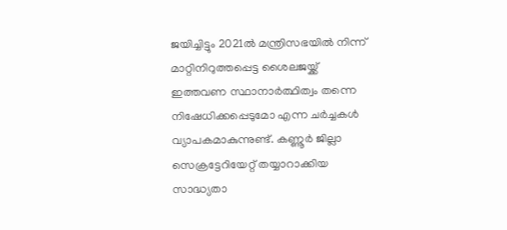ജയിച്ചിട്ടും 2021ൽ മന്ത്രിസഭയിൽ നിന്ന് മാറ്റിനിറുത്തപ്പെട്ട ശൈലജയ്ക്ക് ഇത്തവണ സ്ഥാനാർത്ഥിത്വം തന്നെ നിഷേധിക്കപ്പെടുമോ എന്ന ചർച്ചകൾ വ്യാപകമാകുന്നുണ്ട്. കണ്ണൂർ ജില്ലാ സെക്രട്ടേറിയേറ്റ് തയ്യാറാക്കിയ സാദ്ധ്യതാ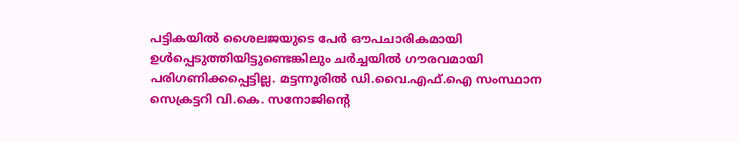പട്ടികയിൽ ശൈലജയുടെ പേര്‍ ഔപചാരികമായി ഉൾപ്പെടുത്തിയിട്ടുണ്ടെങ്കിലും ചർച്ചയിൽ ഗൗരവമായി പരിഗണിക്കപ്പെട്ടില്ല. മട്ടന്നൂരിൽ ഡി.വൈ.എഫ്.ഐ സംസ്ഥാന സെക്രട്ടറി വി.കെ. സനോജിന്റെ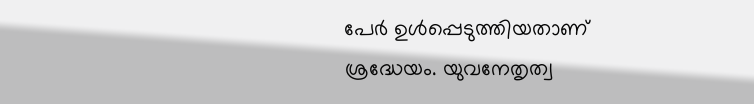പേര്‍ ഉൾപ്പെടുത്തിയതാണ് ശ്രദ്ധേയം. യുവനേതൃത്വ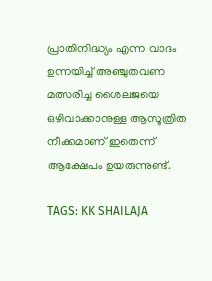പ്രാതിനിദ്ധ്യം എന്ന വാദം ഉന്നയിച്ച് അഞ്ചുതവണ മത്സരിച്ച ശൈലജയെ ഒഴിവാക്കാനുള്ള ആസൂത്രിത നീക്കമാണ് ഇതെന്ന് ആക്ഷേപം ഉയരുന്നുണ്ട്.

TAGS: KK SHAILAJA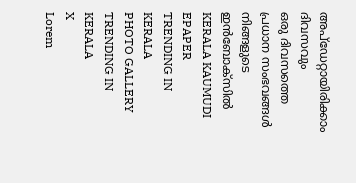അപ്ഡേറ്റായിരിക്കാം ദിവസവും
ഒരു ദിവസത്തെ പ്രധാന സംഭവങ്ങൾ നിങ്ങളുടെ ഇൻബോക്സിൽ
KERALA KAUMUDI EPAPER
TRENDING IN KERALA
PHOTO GALLERY
TRENDING IN KERALA
X
Lorem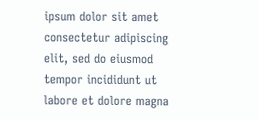ipsum dolor sit amet
consectetur adipiscing elit, sed do eiusmod tempor incididunt ut labore et dolore magna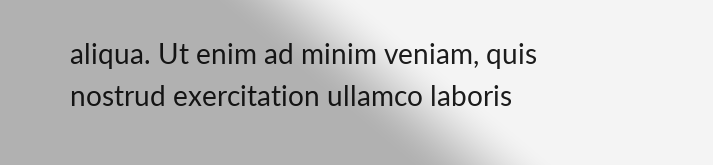aliqua. Ut enim ad minim veniam, quis nostrud exercitation ullamco laboris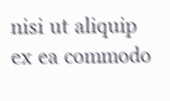nisi ut aliquip ex ea commodo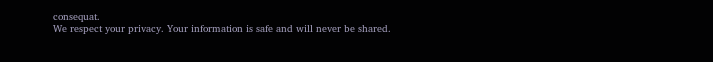consequat.
We respect your privacy. Your information is safe and will never be shared.